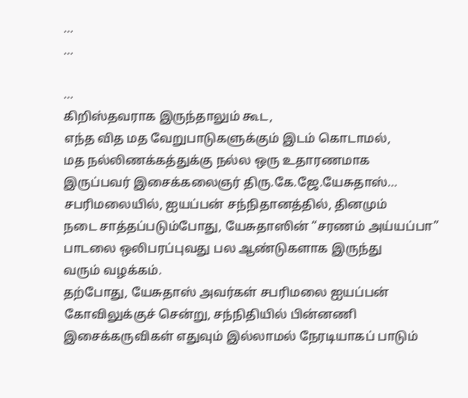…
…

…
கிறிஸ்தவராக இருந்தாலும் கூட,
எந்த வித மத வேறுபாடுகளுக்கும் இடம் கொடாமல்,
மத நல்லிணக்கத்துக்கு நல்ல ஒரு உதாரணமாக
இருப்பவர் இசைக்கலைஞர் திரு.கே.ஜே.யேசுதாஸ்…
சபரிமலையில், ஐயப்பன் சந்நிதானத்தில், தினமும்
நடை சாத்தப்படும்போது, யேசுதாஸின் “சரணம் அய்யப்பா”
பாடலை ஒலிபரப்புவது பல ஆண்டுகளாக இருந்து
வரும் வழக்கம்.
தற்போது, யேசுதாஸ் அவர்கள் சபரிமலை ஐயப்பன்
கோவிலுக்குச் சென்று, சந்நிதியில் பின்னணி
இசைக்கருவிகள் எதுவும் இல்லாமல் நேரடியாகப் பாடும்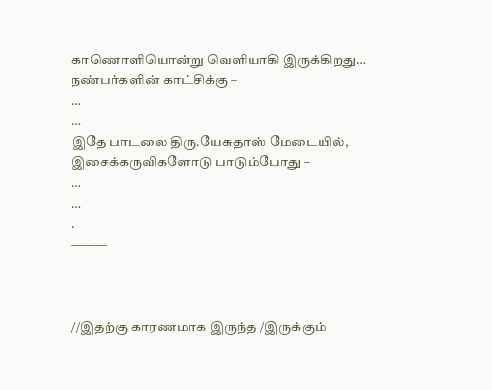காணொளியொன்று வெளியாகி இருக்கிறது…
நண்பர்களின் காட்சிக்கு –
…
…
இதே பாடலை திரு.யேசுதாஸ் மேடையில்,
இசைக்கருவிகளோடு பாடும்போது –
…
…
.
———



//இதற்கு காரணமாக இருந்த /இருக்கும்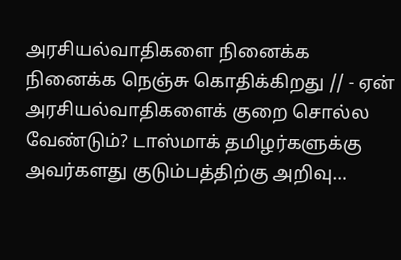அரசியல்வாதிகளை நினைக்க நினைக்க நெஞ்சு கொதிக்கிறது // - ஏன் அரசியல்வாதிகளைக் குறை சொல்ல வேண்டும்? டாஸ்மாக் தமிழர்களுக்கு அவர்களது குடும்பத்திற்கு அறிவு…